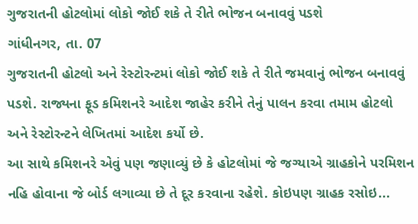ગુજરાતની હોટલોમાં લોકો જોઈ શકે તે રીતે ભોજન બનાવવું પડશે
ગાંધીનગર, તા. 07
ગુજરાતની હોટલો અને રેસ્ટોરન્ટમાં લોકો જોઈ શકે તે રીતે જમવાનું ભોજન બનાવવું પડશે. રાજ્યના ફૂડ કમિશનરે આદેશ જાહેર કરીને તેનું પાલન કરવા તમામ હોટલો અને રેસ્ટોરન્ટને લેખિતમાં આદેશ કર્યો છે.
આ સાથે કમિશનરે એવું પણ જણાવ્યું છે કે હોટલોમાં જે જગ્યાએ ગ્રાહકોને પરમિશન નહિ હોવાના જે બોર્ડ લગાવ્યા છે તે દૂર કરવાના રહેશે. કોઇપણ ગ્રાહક રસોઇ...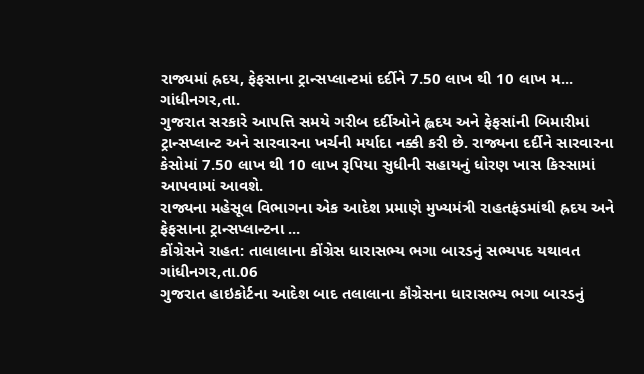રાજ્યમાં હ્રદય, ફેફસાના ટ્રાન્સપ્લાન્ટમાં દર્દીને 7.50 લાખ થી 10 લાખ મ...
ગાંધીનગર,તા.
ગુજરાત સરકારે આપત્તિ સમયે ગરીબ દર્દીઓને હ્લદય અને ફેફસાંની બિમારીમાં ટ્રાન્સપ્લાન્ટ અને સારવારના ખર્ચની મર્યાદા નક્કી કરી છે. રાજ્યના દર્દીને સારવારના કેસોમાં 7.50 લાખ થી 10 લાખ રૂપિયા સુધીની સહાયનું ધોરણ ખાસ કિસ્સામાં આપવામાં આવશે.
રાજ્યના મહેસૂલ વિભાગના એક આદેશ પ્રમાણે મુખ્યમંત્રી રાહતફંડમાંથી હ્રદય અને ફેફસાના ટ્રાન્સપ્લાન્ટના ...
કોંગ્રેસને રાહત: તાલાલાના કોંગ્રેસ ધારાસભ્ય ભગા બારડનું સભ્યપદ યથાવત
ગાંધીનગર,તા.06
ગુજરાત હાઇકોર્ટના આદેશ બાદ તલાલાના કૉંગ્રેસના ધારાસભ્ય ભગા બારડનું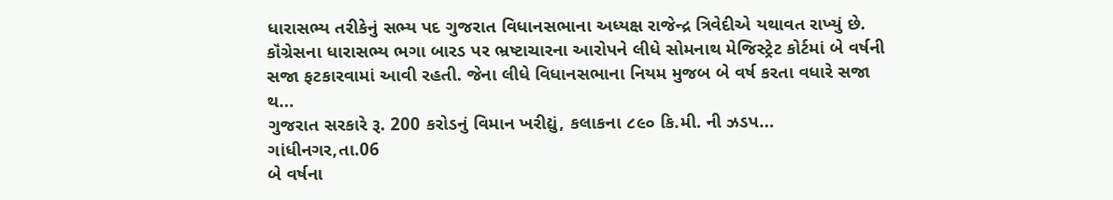ધારાસભ્ય તરીકેનું સભ્ય પદ ગુજરાત વિધાનસભાના અધ્યક્ષ રાજેન્દ્ર ત્રિવેદીએ યથાવત રાખ્યું છે. કૉંગ્રેસના ધારાસભ્ય ભગા બારડ પર ભ્રષ્ટાચારના આરોપને લીધે સોમનાથ મેજિસ્ટ્રેટ કોર્ટમાં બે વર્ષની સજા ફટકારવામાં આવી રહતી. જેના લીધે વિધાનસભાના નિયમ મુજબ બે વર્ષ કરતા વધારે સજા થ...
ગુજરાત સરકારે રૂ. 200 કરોડનું વિમાન ખરીદ્યું, કલાકના ૮૯૦ કિ.મી. ની ઝડપ...
ગાંધીનગર,તા.06
બે વર્ષના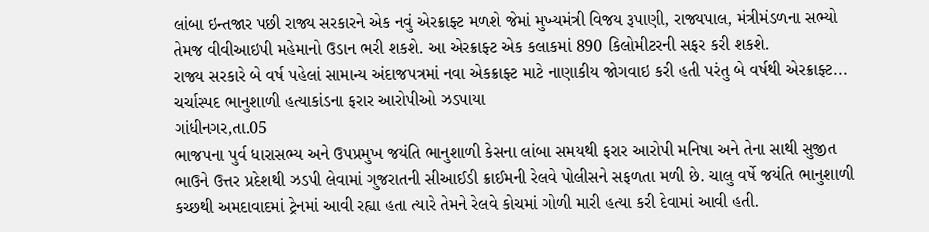લાંબા ઇન્તજાર પછી રાજ્ય સરકારને એક નવું એરક્રાફ્ટ મળશે જેમાં મુખ્યમંત્રી વિજય રૂપાણી, રાજ્યપાલ, મંત્રીમંડળના સભ્યો તેમજ વીવીઆઇપી મહેમાનો ઉડાન ભરી શકશે. આ એરક્રાફ્ટ એક કલાકમાં 890 કિલોમીટરની સફર કરી શકશે.
રાજ્ય સરકારે બે વર્ષ પહેલાં સામાન્ય અંદાજપત્રમાં નવા એકક્રાફ્ટ માટે નાણાકીય જોગવાઇ કરી હતી પરંતુ બે વર્ષથી એરક્રાફ્ટ...
ચર્ચાસ્પદ ભાનુશાળી હત્યાકાંડના ફરાર આરોપીઓ ઝડપાયા
ગાંધીનગર,તા.05
ભાજપના પુર્વ ધારાસભ્ય અને ઉપપ્રમુખ જયંતિ ભાનુશાળી કેસના લાંબા સમયથી ફરાર આરોપી મનિષા અને તેના સાથી સુજીત ભાઉને ઉત્તર પ્રદેશથી ઝડપી લેવામાં ગુજરાતની સીઆઈડી ક્રાઈમની રેલવે પોલીસને સફળતા મળી છે. ચાલુ વર્ષે જયંતિ ભાનુશાળી કચ્છથી અમદાવાદમાં ટ્રેનમાં આવી રહ્યા હતા ત્યારે તેમને રેલવે કોચમાં ગોળી મારી હત્યા કરી દેવામાં આવી હતી.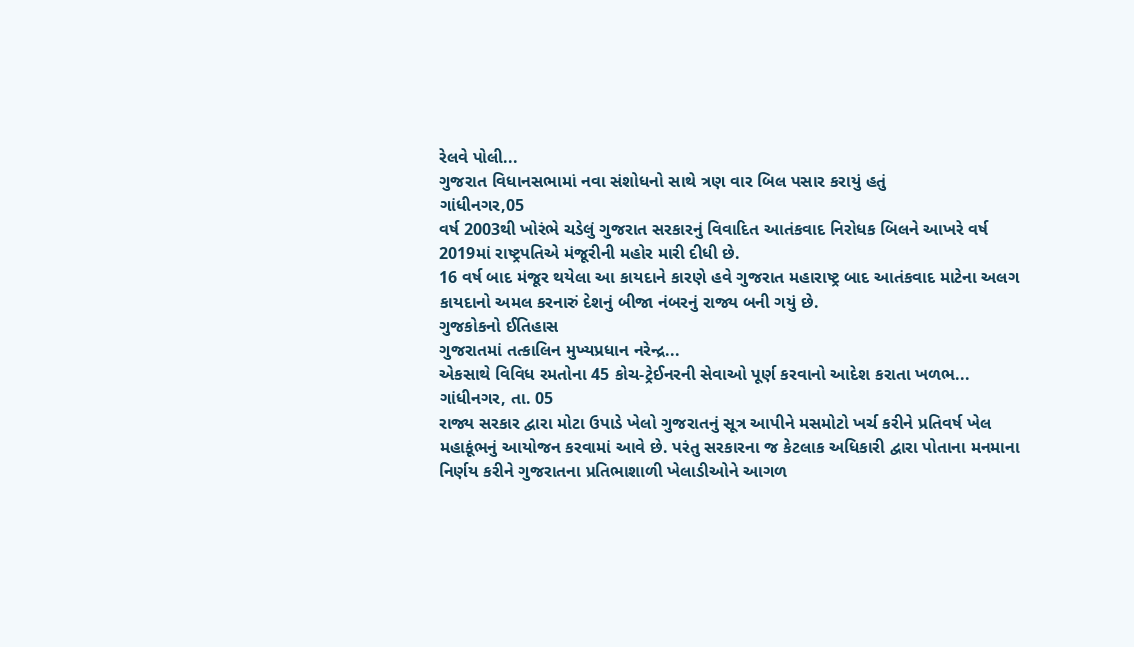રેલવે પોલી...
ગુજરાત વિધાનસભામાં નવા સંશોધનો સાથે ત્રણ વાર બિલ પસાર કરાયું હતું
ગાંધીનગર,05
વર્ષ 2003થી ખોરંભે ચડેલું ગુજરાત સરકારનું વિવાદિત આતંકવાદ નિરોધક બિલને આખરે વર્ષ 2019માં રાષ્ટ્રપતિએ મંજૂરીની મહોર મારી દીધી છે.
16 વર્ષ બાદ મંજૂર થયેલા આ કાયદાને કારણે હવે ગુજરાત મહારાષ્ટ્ર બાદ આતંકવાદ માટેના અલગ કાયદાનો અમલ કરનારું દેશનું બીજા નંબરનું રાજ્ય બની ગયું છે.
ગુજકોકનો ઈતિહાસ
ગુજરાતમાં તત્કાલિન મુખ્યપ્રધાન નરેન્દ્ર...
એકસાથે વિવિધ રમતોના 45 કોચ-ટ્રેઈનરની સેવાઓ પૂર્ણ કરવાનો આદેશ કરાતા ખળભ...
ગાંધીનગર, તા. 05
રાજ્ય સરકાર દ્વારા મોટા ઉપાડે ખેલો ગુજરાતનું સૂત્ર આપીને મસમોટો ખર્ચ કરીને પ્રતિવર્ષ ખેલ મહાકૂંભનું આયોજન કરવામાં આવે છે. પરંતુ સરકારના જ કેટલાક અધિકારી દ્વારા પોતાના મનમાના નિર્ણય કરીને ગુજરાતના પ્રતિભાશાળી ખેલાડીઓને આગળ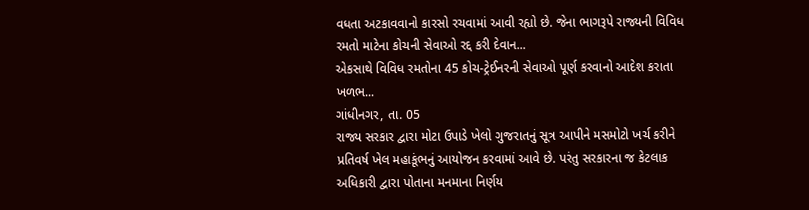વધતા અટકાવવાનો કારસો રચવામાં આવી રહ્યો છે. જેના ભાગરૂપે રાજ્યની વિવિધ રમતો માટેના કોચની સેવાઓ રદ્દ કરી દેવાન...
એકસાથે વિવિધ રમતોના 45 કોચ-ટ્રેઈનરની સેવાઓ પૂર્ણ કરવાનો આદેશ કરાતા ખળભ...
ગાંધીનગર, તા. 05
રાજ્ય સરકાર દ્વારા મોટા ઉપાડે ખેલો ગુજરાતનું સૂત્ર આપીને મસમોટો ખર્ચ કરીને પ્રતિવર્ષ ખેલ મહાકૂંભનું આયોજન કરવામાં આવે છે. પરંતુ સરકારના જ કેટલાક અધિકારી દ્વારા પોતાના મનમાના નિર્ણય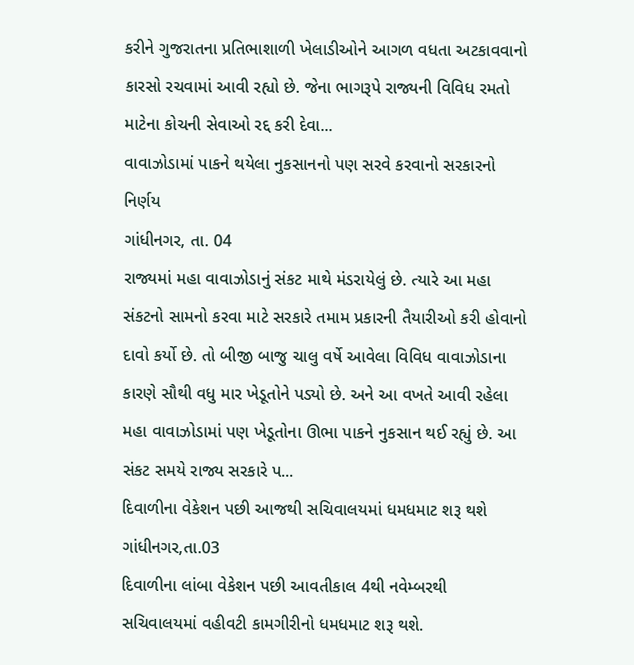કરીને ગુજરાતના પ્રતિભાશાળી ખેલાડીઓને આગળ વધતા અટકાવવાનો કારસો રચવામાં આવી રહ્યો છે. જેના ભાગરૂપે રાજ્યની વિવિધ રમતો માટેના કોચની સેવાઓ રદ્દ કરી દેવા...
વાવાઝોડામાં પાકને થયેલા નુકસાનનો પણ સરવે કરવાનો સરકારનો નિર્ણય
ગાંધીનગર, તા. 04
રાજ્યમાં મહા વાવાઝોડાનું સંકટ માથે મંડરાયેલું છે. ત્યારે આ મહા સંકટનો સામનો કરવા માટે સરકારે તમામ પ્રકારની તૈયારીઓ કરી હોવાનો દાવો કર્યો છે. તો બીજી બાજુ ચાલુ વર્ષે આવેલા વિવિધ વાવાઝોડાના કારણે સૌથી વધુ માર ખેડૂતોને પડ્યો છે. અને આ વખતે આવી રહેલા મહા વાવાઝોડામાં પણ ખેડૂતોના ઊભા પાકને નુકસાન થઈ રહ્યું છે. આ સંકટ સમયે રાજ્ય સરકારે પ...
દિવાળીના વેકેશન પછી આજથી સચિવાલયમાં ધમધમાટ શરૂ થશે
ગાંધીનગર,તા.03
દિવાળીના લાંબા વેકેશન પછી આવતીકાલ 4થી નવેમ્બરથી સચિવાલયમાં વહીવટી કામગીરીનો ધમધમાટ શરૂ થશે.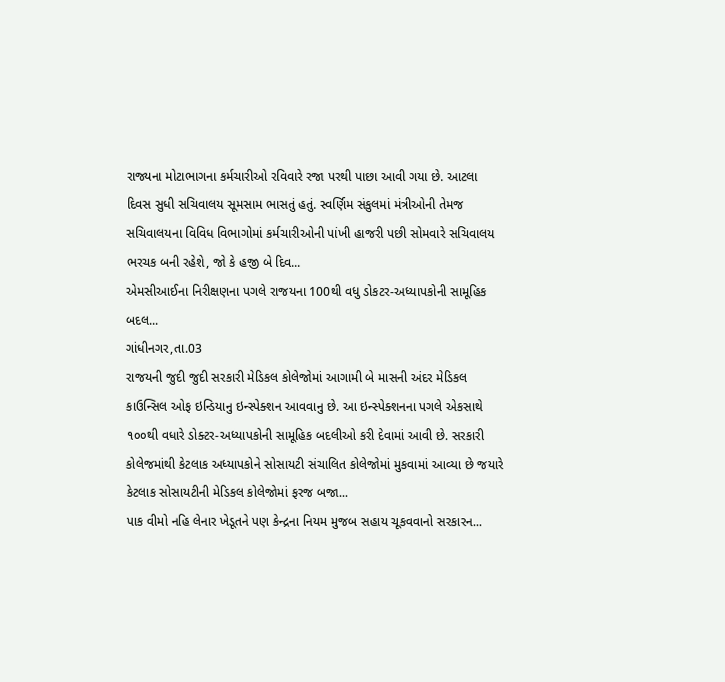રાજ્યના મોટાભાગના કર્મચારીઓ રવિવારે રજા પરથી પાછા આવી ગયા છે. આટલા દિવસ સુધી સચિવાલય સૂમસામ ભાસતું હતું. સ્વર્ણિમ સંકુલમાં મંત્રીઓની તેમજ સચિવાલયના વિવિધ વિભાગોમાં કર્મચારીઓની પાંખી હાજરી પછી સોમવારે સચિવાલય ભરચક બની રહેશે, જો કે હજી બે દિવ...
એમસીઆઈના નિરીક્ષણના પગલે રાજયના 100થી વધુ ડોકટર-અધ્યાપકોની સામૂહિક બદલ...
ગાંધીનગર,તા.03
રાજયની જુદી જુદી સરકારી મેડિકલ કોલેજોમાં આગામી બે માસની અંદર મેડિકલ કાઉન્સિલ ઓફ ઇન્ડિયાનુ ઇન્સ્પેક્શન આવવાનુ છે. આ ઇન્સ્પેક્શનના પગલે એકસાથે ૧૦૦થી વધારે ડોક્ટર-અધ્યાપકોની સામૂહિક બદલીઓ કરી દેવામાં આવી છે. સરકારી કોલેજમાંથી કેટલાક અધ્યાપકોને સોસાયટી સંચાલિત કોલેજોમાં મુકવામાં આવ્યા છે જયારે કેટલાક સોસાયટીની મેડિકલ કોલેજોમાં ફરજ બજા...
પાક વીમો નહિ લેનાર ખેડૂતને પણ કેન્દ્રના નિયમ મુજબ સહાય ચૂકવવાનો સરકારન...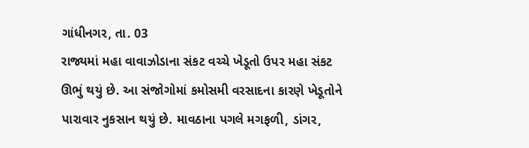ગાંધીનગર, તા. 03
રાજ્યમાં મહા વાવાઝોડાના સંકટ વચ્ચે ખેડૂતો ઉપર મહા સંકટ ઊભું થયું છે. આ સંજોગોમાં કમોસમી વરસાદના કારણે ખેડૂતોને પારાવાર નુકસાન થયું છે. માવઠાના પગલે મગફળી, ડાંગર,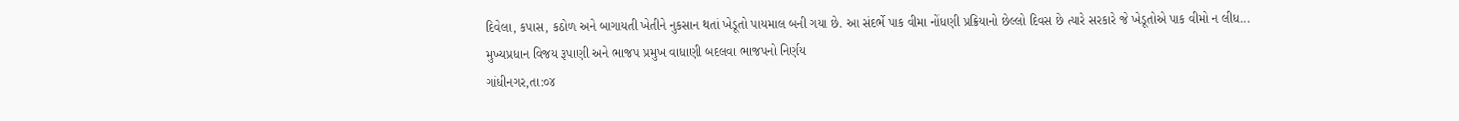દિવેલા, કપાસ, કઠોળ અને બાગાયતી ખેતીને નુકસાન થતાં ખેડૂતો પાયમાલ બની ગયા છે. આ સંદર્ભે પાક વીમા નોંધણી પ્રક્રિયાનો છેલ્લો દિવસ છે ત્યારે સરકારે જે ખેડૂતોએ પાક વીમો ન લીધ...
મુખ્યપ્રધાન વિજય રૂપાણી અને ભાજપ પ્રમુખ વાધાણી બદલવા ભાજપનો નિર્ણય
ગાંધીનગર,તા:૦૪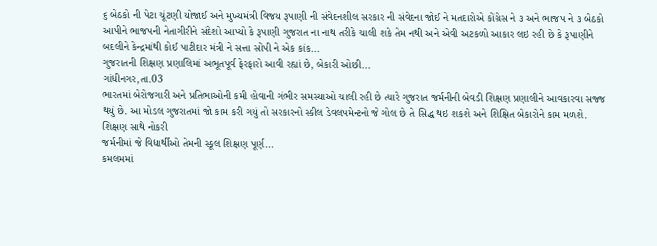૬ બેઠકો ની પેટા ચૂંટણી યોજાઈ અને મુખ્યમંત્રી વિજય રૂપાણી ની સંવેદનશીલ સરકાર ની સંવેદના જોઈ ને મતદારોએ કોંગ્રેસ ને ૩ અને ભાજપ ને ૩ બેઠકો આપીને ભાજપની નેતાગીરીને સંદેશો આપ્યો કે રૂપાણી ગુજરાત ના નાથ તરીકે ચાલી શકે તેમ નથી અને એવી અટકળો આકાર લઇ રહી છે કે રૂપાણીને બદલીને કેન્દ્રમાંથી કોઈ પાટીદાર મંત્રી ને સત્તા સોંપી ને એક કાંક...
ગુજરાતની શિક્ષણ પ્રણાલિમાં અભૂતપૂર્વ ફેરફારો આવી રહ્યાં છે, બેકારી ઓછી...
ગાંધીનગર,તા.03
ભારતમાં બેરોજગારી અને પ્રતિભાઓની કમી હોવાની ગંભીર સમસ્યાઓ ચાલી રહી છે ત્યારે ગુજરાત જર્મનીની બેવડી શિક્ષણ પ્રણાલીને આવકારવા સજ્જ થયું છે. આ મોડલ ગુજરાતમાં જો કામ કરી ગયું તો સરકારનો સ્કીલ ડેવલપમેન્ટનો જે ગોલ છે તે સિદ્ધ થઇ શકશે અને શિક્ષિત બેકારોને કામ મળશે.
શિક્ષણ સાથે નોકરી
જર્મનીમાં જે વિદ્યાર્થીઓ તેમની સ્કૂલ શિક્ષણ પૂર્ણ...
કમલમમાં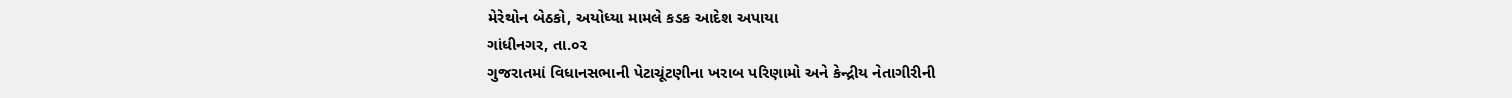મેરેથોન બેઠકો, અયોધ્યા મામલે કડક આદેશ અપાયા
ગાંધીનગર, તા.૦૨
ગુજરાતમાં વિધાનસભાની પેટાચૂંટણીના ખરાબ પરિણામો અને કેન્દ્રીય નેતાગીરીની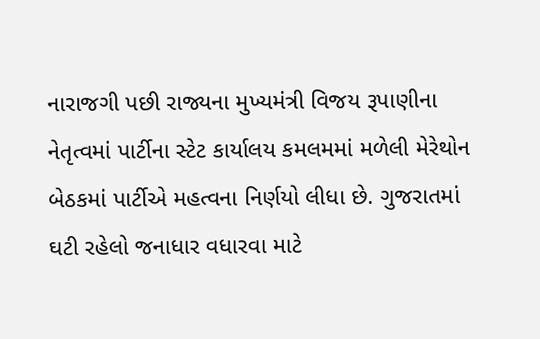નારાજગી પછી રાજ્યના મુખ્યમંત્રી વિજય રૂપાણીના નેતૃત્વમાં પાર્ટીના સ્ટેટ કાર્યાલય કમલમમાં મળેલી મેરેથોન બેઠકમાં પાર્ટીએ મહત્વના નિર્ણયો લીધા છે. ગુજરાતમાં ઘટી રહેલો જનાધાર વધારવા માટે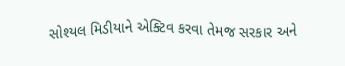સોશ્યલ મિડીયાને એક્ટિવ કરવા તેમજ સરકાર અને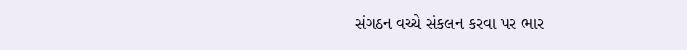સંગઠન વચ્ચે સંકલન કરવા પર ભાર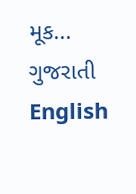મૂક...
ગુજરાતી
English